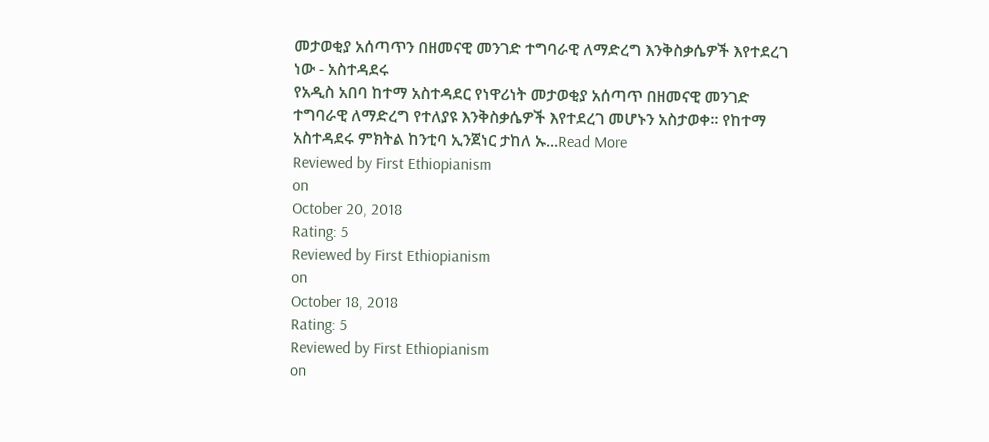መታወቂያ አሰጣጥን በዘመናዊ መንገድ ተግባራዊ ለማድረግ እንቅስቃሴዎች እየተደረገ ነው - አስተዳደሩ
የአዲስ አበባ ከተማ አስተዳደር የነዋሪነት መታወቂያ አሰጣጥ በዘመናዊ መንገድ ተግባራዊ ለማድረግ የተለያዩ እንቅስቃሴዎች እየተደረገ መሆኑን አስታወቀ፡፡ የከተማ አስተዳደሩ ምክትል ከንቲባ ኢንጀነር ታከለ ኡ...Read More
Reviewed by First Ethiopianism
on
October 20, 2018
Rating: 5
Reviewed by First Ethiopianism
on
October 18, 2018
Rating: 5
Reviewed by First Ethiopianism
on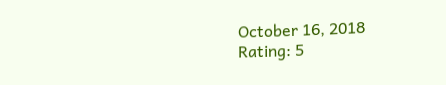October 16, 2018
Rating: 5